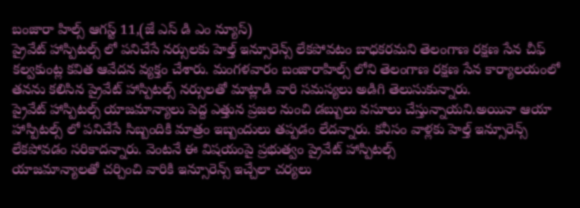బంజారా హిల్స్ ఆగస్ట్ 11,(జే ఎస్ డి ఎం న్యూస్)
ప్రైవేట్ హాస్పిటల్స్ లో పనిచేసే నర్సులకు హెల్త్ ఇన్సూరెన్స్ లేకపోవటం బాధకరమని తెలంగాణ రక్షణ సేన చీఫ్ కల్వకుంట్ల కవిత ఆవేదన వ్యక్తం చేశారు. మంగళవారం బంజారాహిల్స్ లోని తెలంగాణ రక్షణ సేన కార్యాలయంలో తనను కలిసిన ప్రైవేట్ హాస్పిటల్స్ నర్సులతో మాట్లాడి వారి సమస్యలు అడిగి తెలుసుకున్నారు.
ప్రైవేట్ హాస్పిటల్స్ యాజమాన్యాలు పెద్ద ఎత్తున ప్రజల నుంచి డబ్బులు వసూలు చేస్తున్నాయని.అయినా ఆయా హాస్పిటల్స్ లో పనిచేసే సిబ్బందికి మాత్రం ఇబ్బందులు తప్పడం లేదన్నారు. కనీసం వాళ్లకు హెల్త్ ఇన్సూరెన్స్ లేకపోవడం సరికాదన్నారు. వెంటనే ఈ విషయంపై ప్రభుత్వం ప్రైవేట్ హాస్పిటల్స్
యాజమాన్యాలతో చర్చించి వారికి ఇన్సూరెన్స్ ఇచ్చేలా చర్యలు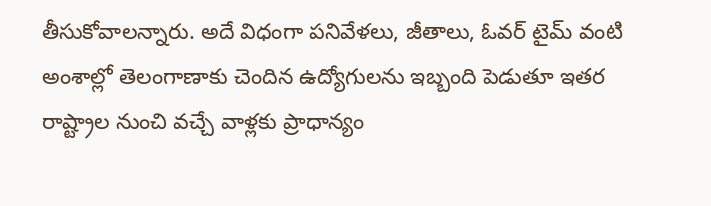తీసుకోవాలన్నారు. అదే విధంగా పనివేళలు, జీతాలు, ఓవర్ టైమ్ వంటి అంశాల్లో తెలంగాణాకు చెందిన ఉద్యోగులను ఇబ్బంది పెడుతూ ఇతర రాష్ట్రాల నుంచి వచ్చే వాళ్లకు ప్రాధాన్యం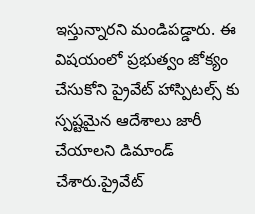ఇస్తున్నారని మండిపడ్డారు. ఈ విషయంలో ప్రభుత్వం జోక్యం చేసుకోని ప్రైవేట్ హాస్పిటల్స్ కు స్పష్టమైన ఆదేశాలు జారీ చేయాలని డిమాండ్ చేశారు.ప్రైవేట్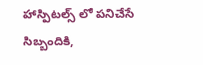హాస్పిటల్స్ లో పనిచేసే సిబ్బందికి,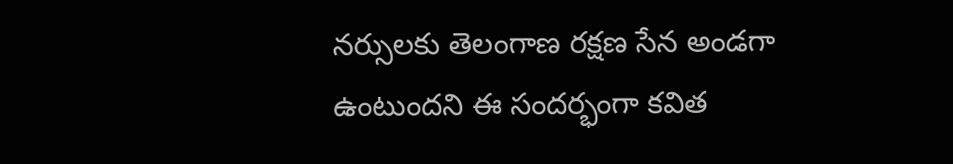నర్సులకు తెలంగాణ రక్షణ సేన అండగా ఉంటుందని ఈ సందర్భంగా కవిత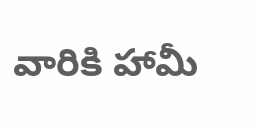వారికి హామీ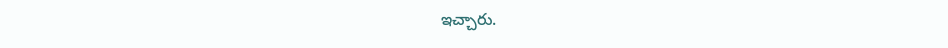ఇచ్చారు.